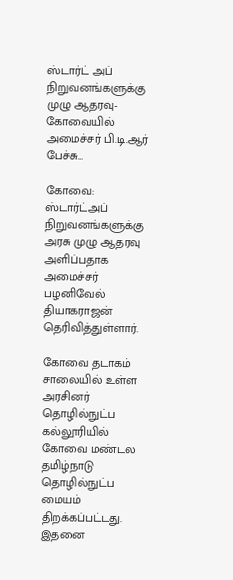ஸ்டார்ட் அப் நிறுவனங்களுக்கு முழு ஆதரவு- கோவையில் அமைச்சர் பி.டி.ஆர் பேச்சு…

கோவை: ஸ்டார்ட்அப் நிறுவனங்களுக்கு அரசு முழு ஆதரவு அளிப்பதாக அமைச்சர் பழனிவேல் தியாகராஜன் தெரிவித்துள்ளார்.

கோவை தடாகம் சாலையில் உள்ள அரசினர் தொழில்நுட்ப கல்லூரியில் கோவை மண்டல தமிழ்நாடு தொழில்நுட்ப மையம் திறக்கப்பட்டது. இதனை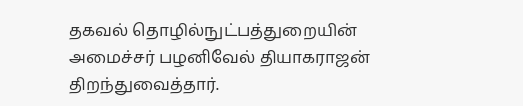தகவல் தொழில்நுட்பத்துறையின் அமைச்சர் பழனிவேல் தியாகராஜன் திறந்துவைத்தார்.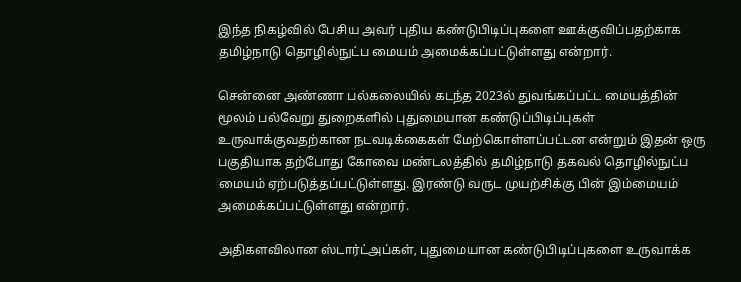இந்த நிகழ்வில் பேசிய அவர் புதிய கண்டுபிடிப்புகளை ஊக்குவிப்பதற்காக தமிழ்நாடு தொழில்நுட்ப மையம் அமைக்கப்பட்டுள்ளது என்றார்.

சென்னை அண்ணா பல்கலையில் கடந்த 2023ல் துவங்கப்பட்ட மையத்தின் மூலம் பல்வேறு துறைகளில் புதுமையான கண்டுப்பிடிப்புகள் உருவாக்குவதற்கான நடவடிக்கைகள் மேற்கொள்ளப்பட்டன என்றும் இதன் ஒரு பகுதியாக தற்போது கோவை மண்டலத்தில் தமிழ்நாடு தகவல் தொழில்நுட்ப மையம் ஏற்படுத்தப்பட்டுள்ளது. இரண்டு வருட முயற்சிக்கு பின் இம்மையம் அமைக்கப்பட்டுள்ளது என்றார்.

அதிகளவிலான ஸ்டார்ட்அப்கள், புதுமையான கண்டுபிடிப்புகளை உருவாக்க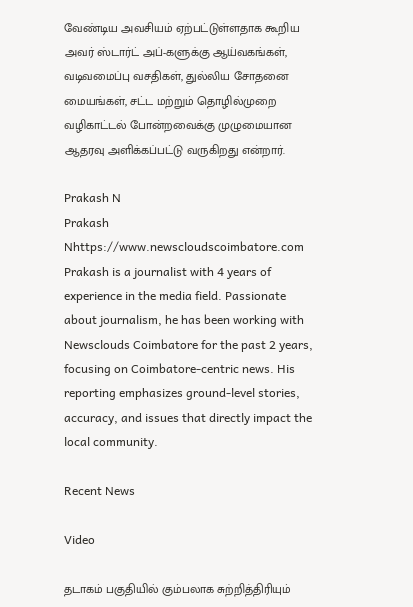வேண்டிய அவசியம் ஏற்பட்டுள்ளதாக கூறிய அவர் ஸ்டார்ட் அப்-களுக்கு ஆய்வகங்கள், வடிவமைப்பு வசதிகள், துல்லிய சோதனை மையங்கள், சட்ட மற்றும் தொழில்முறை வழிகாட்டல் போன்றவைக்கு முழுமையான ஆதரவு அளிக்கப்பட்டு வருகிறது என்றார்.

Prakash N
Prakash Nhttps://www.newscloudscoimbatore.com
Prakash is a journalist with 4 years of experience in the media field. Passionate about journalism, he has been working with Newsclouds Coimbatore for the past 2 years, focusing on Coimbatore-centric news. His reporting emphasizes ground-level stories, accuracy, and issues that directly impact the local community.

Recent News

Video

தடாகம் பகுதியில் கும்பலாக சுற்றித்திரியும்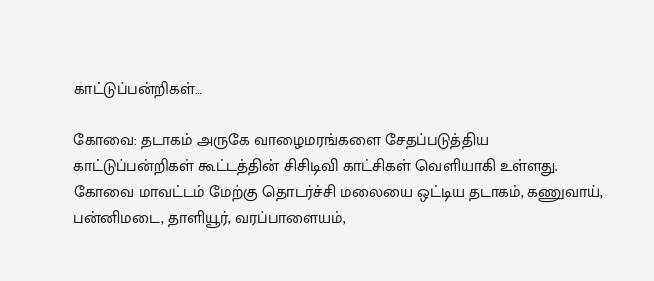காட்டுப்பன்றிகள்…

கோவை: தடாகம் அருகே வாழைமரங்களை சேதப்படுத்திய காட்டுப்பன்றிகள் கூட்டத்தின் சிசிடிவி காட்சிகள் வெளியாகி உள்ளது. கோவை மாவட்டம் மேற்கு தொடர்ச்சி மலையை ஒட்டிய தடாகம், கணுவாய், பன்னிமடை, தாளியூர், வரப்பாளையம்,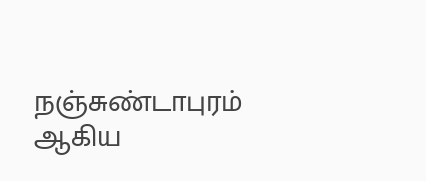நஞ்சுண்டாபுரம் ஆகிய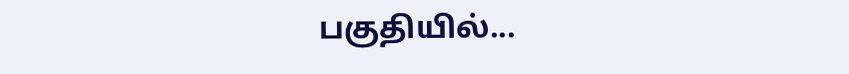பகுதியில்...